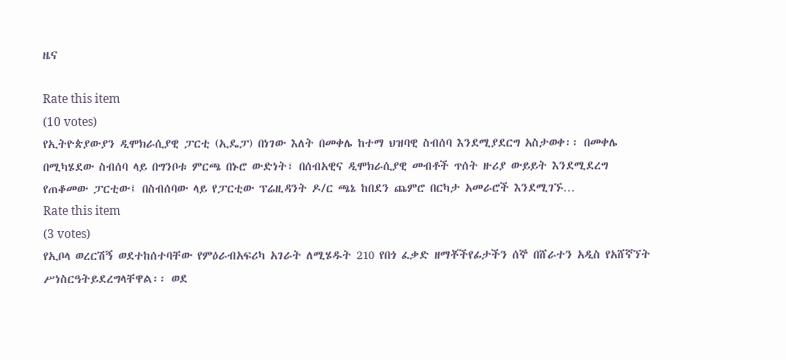ዜና

Rate this item
(10 votes)
የኢትዮጵያውያን ዲሞክራሲያዊ ፓርቲ (ኢዴፓ) በነገው እለት በመቀሌ ከተማ ህዝባዊ ስብሰባ እንደሚያደርግ አስታወቀ፡፡ በመቀሌ በሚካሄደው ስብሰባ ላይ በግንቦቱ ምርጫ በኑሮ ውድነት፣ በሰብአዊና ዲሞክራሲያዊ መብቶች ጥሰት ዙሪያ ውይይት እንደሚደረግ የጠቆመው ፓርቲው፤ በስብሰባው ላይ የፓርቲው ፕሬዚዳንት ዶ/ር ጫኔ ከበደን ጨምሮ በርካታ አመራሮች እንደሚገኙ…
Rate this item
(3 votes)
የኢቦላ ወረርሽኝ ወደተከሰተባቸው የምዕራብአፍሪካ አገራት ለሚሄዱት 210 የበጎ ፈቃድ ዘማቾችየፊታችን ሰኞ በሸራተን አዲስ የአሸኛኘት ሥነስርዓትይደረግላቸዋል፡፡ ወደ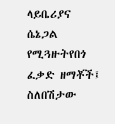ላይቤሪያና ሴኔጋል የሚጓዙትየበጎ ፈቃድ ዘማቾች፤ ስለበሽታው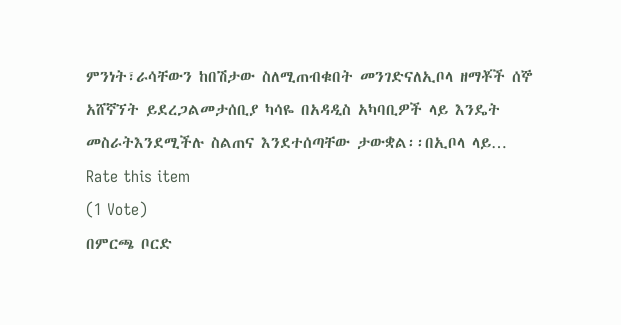ምንነት፣ራሳቸውን ከበሽታው ስለሚጠብቁበት መንገድናለኢቦላ ዘማቾች ሰኞ አሸኛኘት ይደረጋልመታሰቢያ ካሳዬ በአዳዲስ አካባቢዎች ላይ እንዴት መስራትእንደሚችሉ ስልጠና እንደተሰጣቸው ታውቋል፡፡በኢቦላ ላይ…
Rate this item
(1 Vote)
በምርጫ ቦርድ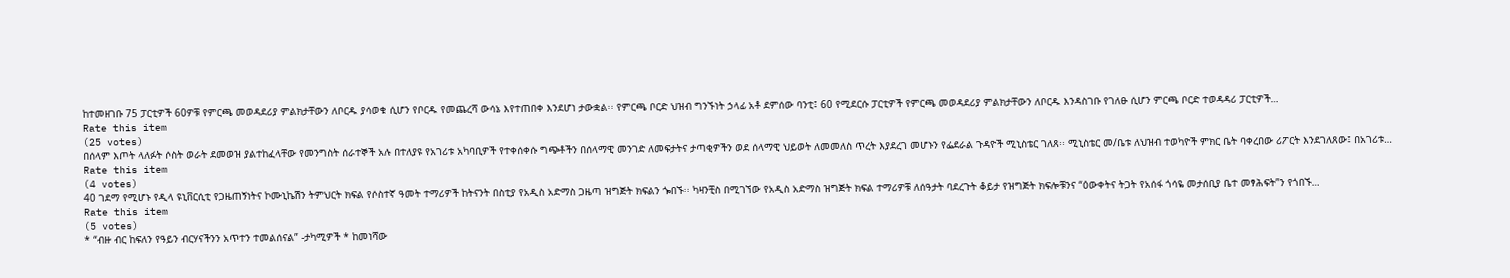ከተመዘገቡ 75 ፓርቲዎች 60ዎቹ የምርጫ መወዳደሪያ ምልክታቸውን ለቦርዱ ያሳወቁ ሲሆን የቦርዱ የመጨረሻ ውሳኔ እየተጠበቀ እንደሆነ ታውቋል፡፡ የምርጫ ቦርድ ህዝብ ግንኙነት ኃላፊ አቶ ደምሰው ባንቲ፤ 60 የሚደርሱ ፓርቲዎች የምርጫ መወዳደሪያ ምልክታቸውን ለቦርዱ እንዳስገቡ የገለፁ ሲሆን ምርጫ ቦርድ ተወዳዳሪ ፓርቲዎች…
Rate this item
(25 votes)
በሰላም እጦት ላለፉት ሶስት ወራት ደመወዝ ያልተከፈላቸው የመንግስት ሰራተኞች አሉ በተለያዩ የአገሪቱ አካባቢዎች የተቀሰቀሱ ግጭቶችን በሰላማዊ መንገድ ለመፍታትና ታጣቂዎችን ወደ ሰላማዊ ህይወት ለመመለስ ጥረት እያደረገ መሆኑን የፌደራል ጉዳዮች ሚኒስቴር ገለጸ፡፡ ሚኒስቴር መ/ቤቱ ለህዝብ ተወካዮች ምክር ቤት ባቀረበው ሪፖርት እንደገለጸው፤ በአገሪቱ…
Rate this item
(4 votes)
40 ገደማ የሚሆኑ የዲላ ዩኒቨርሲቲ የጋዜጠኝነትና ኮሙኒኬሽን ትምህርት ክፍል የሶስተኛ ዓመት ተማሪዎች ከትናንት በስቲያ የአዲስ አድማስ ጋዜጣ ዝግጅት ክፍልን ጐበኙ፡፡ ካዛንቺስ በሚገኘው የአዲስ አድማስ ዝግጅት ክፍል ተማሪዎቹ ለሰዓታት ባደረጉት ቆይታ የዝግጅት ክፍሎቹንና “ዕውቀትና ትጋት የአሰፋ ጎሳዬ መታሰቢያ ቤተ መፃሕፍት”ን የጎበኙ…
Rate this item
(5 votes)
* “ብዙ ብር ከፍለን የዓይን ብርሃናችንን አጥተን ተመልሰናል” -ታካሚዎች * ከመነሻው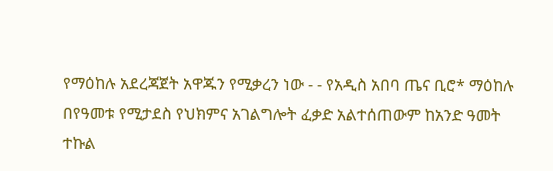የማዕከሉ አደረጃጀት አዋጁን የሚቃረን ነው - - የአዲስ አበባ ጤና ቢሮ* ማዕከሉ በየዓመቱ የሚታደስ የህክምና አገልግሎት ፈቃድ አልተሰጠውም ከአንድ ዓመት ተኩል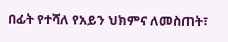በፊት የተሻለ የአይን ህክምና ለመስጠት፣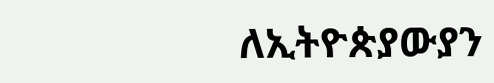ለኢትዮጵያውያን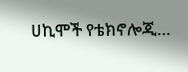ሀኪሞች የቴክኖሎጂ…